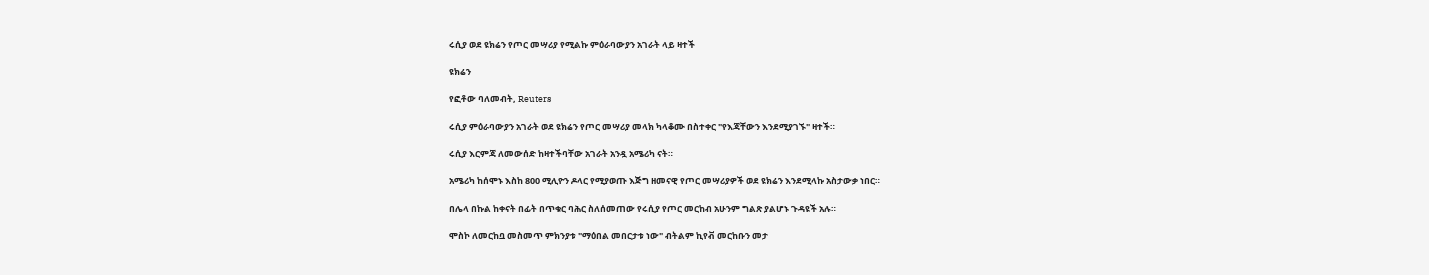ሩሲያ ወደ ዩክሬን የጦር መሣሪያ የሚልኩ ምዕራባውያን አገራት ላይ ዛተች

ዩክሬን

የፎቶው ባለመብት, Reuters

ሩሲያ ምዕራባውያን አገራት ወደ ዩክሬን የጦር መሣሪያ መላክ ካላቆሙ በስተቀር "የእጃቸውን እንደሚያገኙ" ዛተች።

ሩሲያ እርምጃ ለመውሰድ ከዛተችባቸው አገራት አንዷ አሜሪካ ናት።

አሜሪካ ከሰሞኑ እስከ 800 ሚሊዮን ዶላር የሚያወጡ እጅግ ዘመናዊ የጦር መሣሪያዎች ወደ ዩክሬን እንደሚላኩ አስታውቃ ነበር።

በሌላ በኩል ከቀናት በፊት በጥቁር ባሕር ስለሰመጠው የሩሲያ የጦር መርከብ አሁንም ግልጽ ያልሆኑ ጉዳዩች አሉ።

ሞስኮ ለመርከቧ መስመጥ ምክንያቱ "ማዕበል መበርታቱ ነው" ብትልም ኪየቭ መርከቡን መታ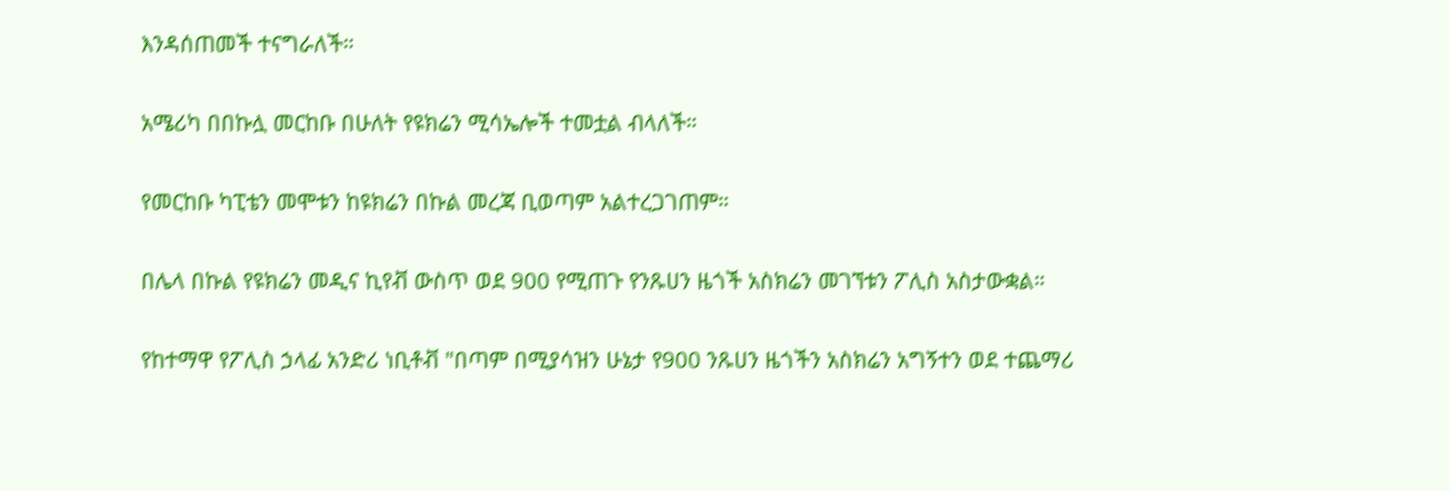እንዳሰጠመች ተናግራለች።

አሜሪካ በበኩሏ መርከቡ በሁለት የዩክሬን ሚሳኤሎች ተመቷል ብላለች።

የመርከቡ ካፒቴን መሞቱን ከዩክሬን በኩል መረጃ ቢወጣም አልተረጋገጠም።

በሌላ በኩል የዩክሬን መዲና ኪየቭ ውስጥ ወደ 900 የሚጠጉ የንጹሀን ዜጎች አስክሬን መገኘቱን ፖሊስ አስታውቋል።

የከተማዋ የፖሊስ ኃላፊ አንድሪ ነቢቶቭ "በጣም በሚያሳዝን ሁኔታ የ900 ንጹሀን ዜጎችን አስክሬን አግኝተን ወደ ተጨማሪ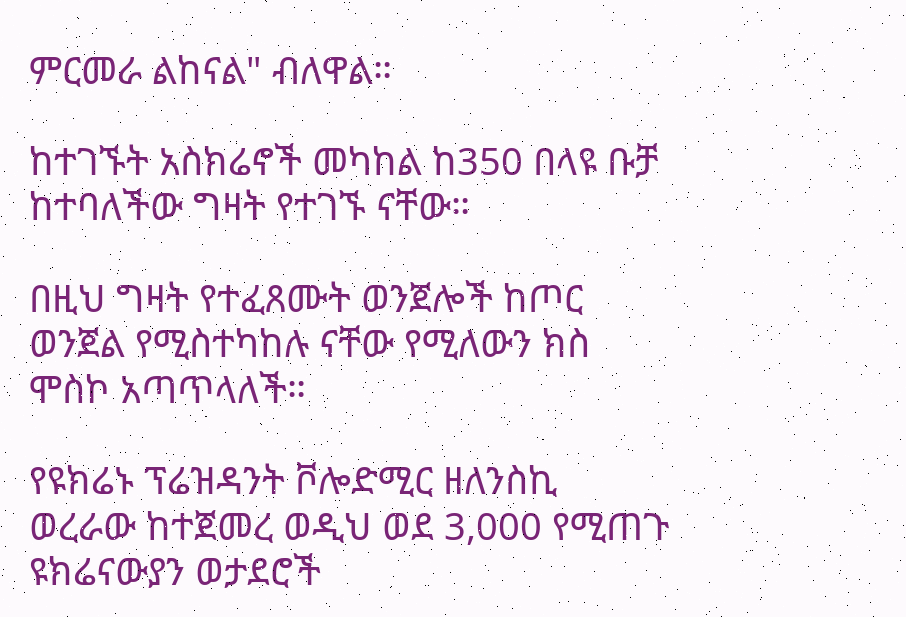ምርመራ ልከናል" ብለዋል።

ከተገኙት አስክሬኖች መካከል ከ350 በላዩ ቡቻ ከተባለችው ግዛት የተገኙ ናቸው።

በዚህ ግዛት የተፈጸሙት ወንጀሎች ከጦር ወንጀል የሚስተካከሉ ናቸው የሚለውን ክስ ሞስኮ አጣጥላለች።

የዩክሬኑ ፕሬዝዳንት ቮሎድሚር ዘለንስኪ ወረራው ከተጀመረ ወዲህ ወደ 3,000 የሚጠጉ ዩክሬናውያን ወታደሮች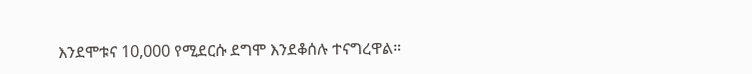እንደሞቱና 10,000 የሚደርሱ ደግሞ እንደቆሰሉ ተናግረዋል።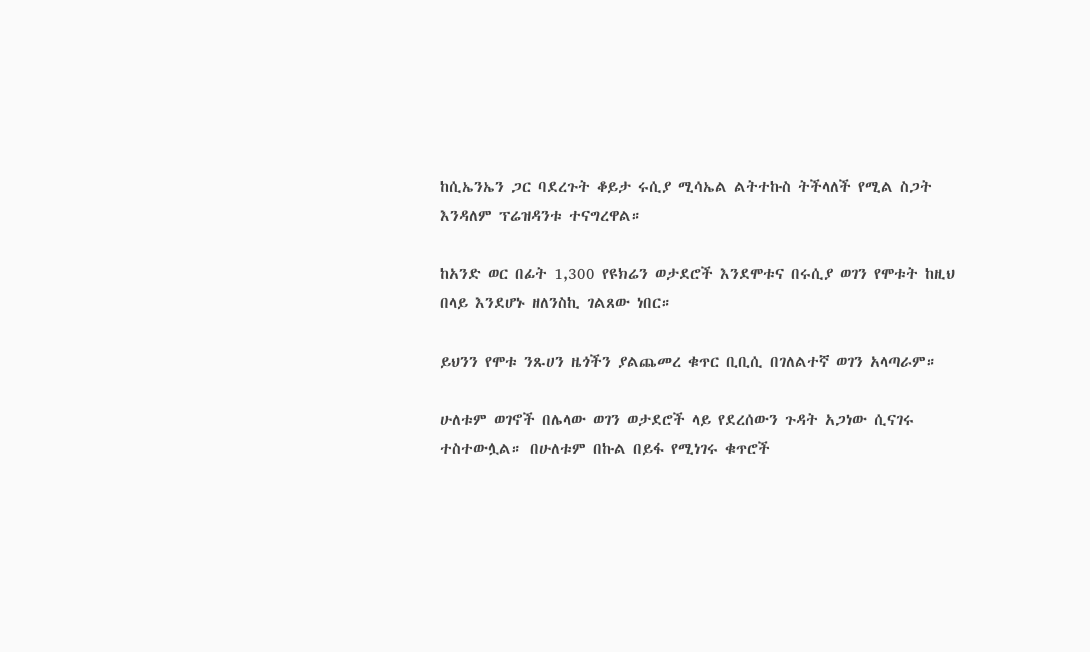ከሲኤንኤን ጋር ባደረጉት ቆይታ ሩሲያ ሚሳኤል ልትተኩስ ትችላለች የሚል ስጋት እንዳለም ፕሬዝዳንቱ ተናግረዋል።

ከአንድ ወር በፊት 1,300 የዩክሬን ወታደሮች እንደሞቱና በሩሲያ ወገን የሞቱት ከዚህ በላይ እንደሆኑ ዘለንስኪ ገልጸው ነበር።

ይህንን የሞቱ ንጹሀን ዜጎችን ያልጨመረ ቁጥር ቢቢሲ በገለልተኛ ወገን አላጣራም።

ሁለቱም ወገኖች በሌላው ወገን ወታደሮች ላይ የደረሰውን ጉዳት አጋነው ሲናገሩ ተስተውሏል። በሁለቱም በኩል በይፋ የሚነገሩ ቁጥሮች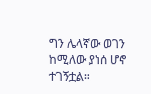ግን ሌላኛው ወገን ከሚለው ያነሰ ሆኖ ተገኝቷል።